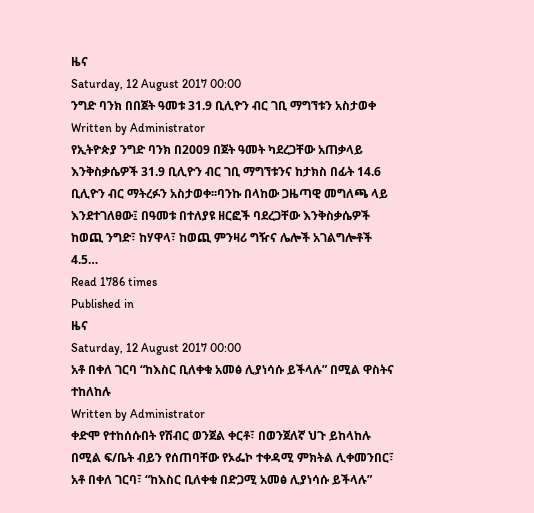ዜና
Saturday, 12 August 2017 00:00
ንግድ ባንክ በበጀት ዓመቱ 31.9 ቢሊዮን ብር ገቢ ማግኘቱን አስታወቀ
Written by Administrator
የኢትዮጵያ ንግድ ባንክ በ2009 በጀት ዓመት ካደረጋቸው አጠቃላይ እንቅስቃሴዎች 31.9 ቢሊዮን ብር ገቢ ማግኘቱንና ከታክስ በፊት 14.6 ቢሊዮን ብር ማትረፉን አስታወቀ፡፡ባንኩ በላከው ጋዜጣዊ መግለጫ ላይ እንደተገለፀው፤ በዓመቱ በተለያዩ ዘርፎች ባደረጋቸው እንቅስቃሴዎች ከወጪ ንግድ፣ ከሃዋላ፣ ከወጪ ምንዛሪ ግዥና ሌሎች አገልግሎቶች 4.5…
Read 1786 times
Published in
ዜና
Saturday, 12 August 2017 00:00
አቶ በቀለ ገርባ “ከእስር ቢለቀቁ አመፅ ሊያነሳሱ ይችላሉ” በሚል ዋስትና ተከለከሉ
Written by Administrator
ቀድሞ የተከሰሱበት የሽብር ወንጀል ቀርቶ፣ በወንጀለኛ ህጉ ይከላከሉ በሚል ፍ/ቤት ብይን የሰጠባቸው የኦፌኮ ተቀዳሚ ምክትል ሊቀመንበር፣ አቶ በቀለ ገርባ፣ “ከእስር ቢለቀቁ በድጋሚ አመፅ ሊያነሳሱ ይችላሉ”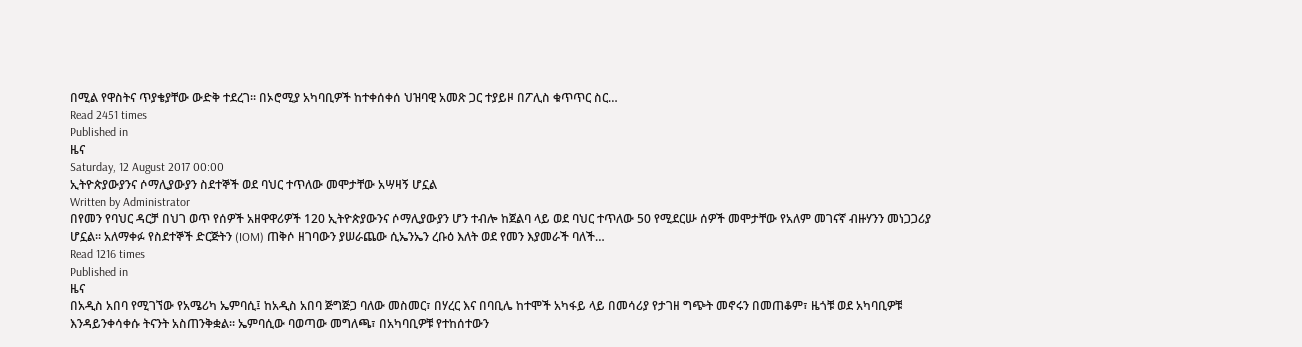በሚል የዋስትና ጥያቄያቸው ውድቅ ተደረገ፡፡ በኦሮሚያ አካባቢዎች ከተቀሰቀሰ ህዝባዊ አመጽ ጋር ተያይዞ በፖሊስ ቁጥጥር ስር…
Read 2451 times
Published in
ዜና
Saturday, 12 August 2017 00:00
ኢትዮጵያውያንና ሶማሊያውያን ስደተኞች ወደ ባህር ተጥለው መሞታቸው አሣዛኝ ሆኗል
Written by Administrator
በየመን የባህር ዳርቻ በህገ ወጥ የሰዎች አዘዋዋሪዎች 120 ኢትዮጵያውንና ሶማሊያውያን ሆን ተብሎ ከጀልባ ላይ ወደ ባህር ተጥለው 50 የሚደርሡ ሰዎች መሞታቸው የአለም መገናኛ ብዙሃንን መነጋጋሪያ ሆኗል፡፡ አለማቀፉ የስደተኞች ድርጅትን (IOM) ጠቅሶ ዘገባውን ያሠራጨው ሲኤንኤን ረቡዕ እለት ወደ የመን እያመራች ባለች…
Read 1216 times
Published in
ዜና
በአዲስ አበባ የሚገኘው የአሜሪካ ኤምባሲ፤ ከአዲስ አበባ ጅግጅጋ ባለው መስመር፣ በሃረር እና በባቢሌ ከተሞች አካፋይ ላይ በመሳሪያ የታገዘ ግጭት መኖሩን በመጠቆም፣ ዜጎቹ ወደ አካባቢዎቹ እንዳይንቀሳቀሱ ትናንት አስጠንቅቋል፡፡ ኤምባሲው ባወጣው መግለጫ፣ በአካባቢዎቹ የተከሰተውን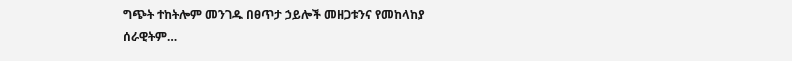ግጭት ተከትሎም መንገዱ በፀጥታ ኃይሎች መዘጋቱንና የመከላከያ ሰራዊትም…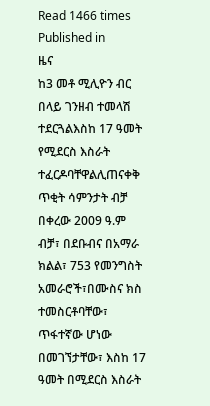Read 1466 times
Published in
ዜና
ከ3 መቶ ሚሊዮን ብር በላይ ገንዘብ ተመላሽ ተደርጓልእስከ 17 ዓመት የሚደርስ እስራት ተፈርዶባቸዋልሊጠናቀቅ ጥቂት ሳምንታት ብቻ በቀረው 2009 ዓ.ም ብቻ፣ በደቡብና በአማራ ክልል፣ 753 የመንግስት አመራሮች፣በሙስና ክስ ተመስርቶባቸው፣ ጥፋተኛው ሆነው በመገኘታቸው፣ እስከ 17 ዓመት በሚደርስ እስራት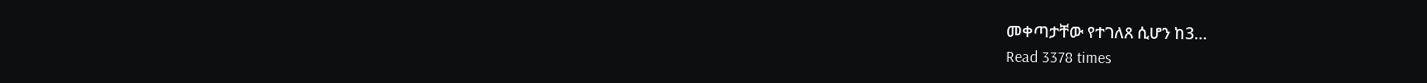መቀጣታቸው የተገለጸ ሲሆን ከ3…
Read 3378 times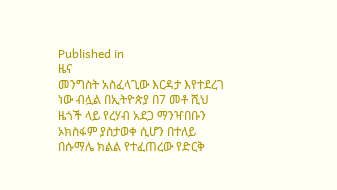Published in
ዜና
መንግስት አስፈላጊው እርዳታ እየተደረገ ነው ብሏል በኢትዮጵያ በ7 መቶ ሺህ ዜጎች ላይ የረሃብ አደጋ ማንዣበቡን ኦክስፋም ያስታወቀ ሲሆን በተለይ በሱማሌ ክልል የተፈጠረው የድርቅ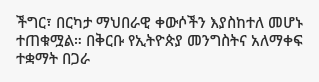ችግር፣ በርካታ ማህበራዊ ቀውሶችን እያስከተለ መሆኑ ተጠቁሟል። በቅርቡ የኢትዮጵያ መንግስትና አለማቀፍ ተቋማት በጋራ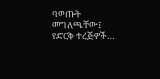ባወጡት መግለጫቸው፤ የድርቅ ተረጅዎች…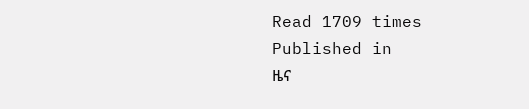Read 1709 times
Published in
ዜና